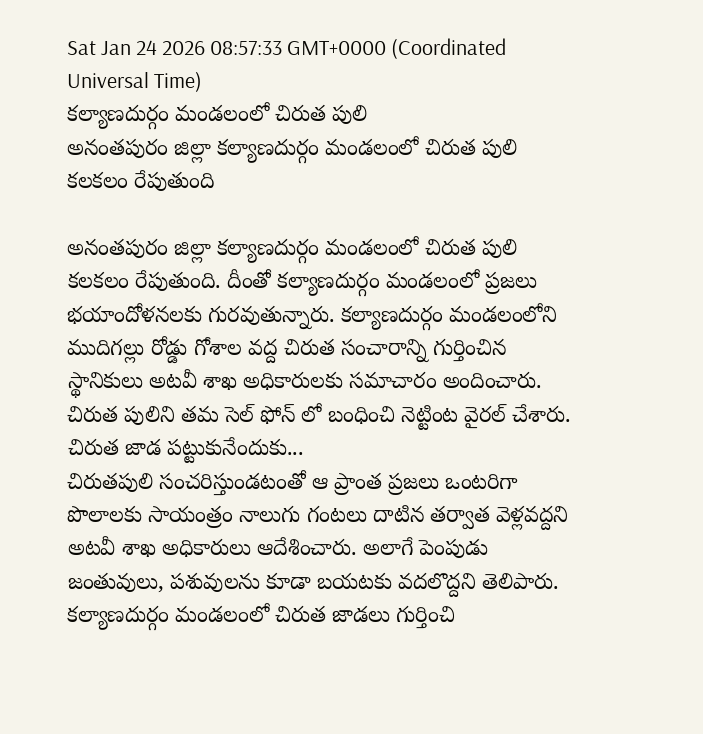Sat Jan 24 2026 08:57:33 GMT+0000 (Coordinated Universal Time)
కల్యాణదుర్గం మండలంలో చిరుత పులి
అనంతపురం జిల్లా కల్యాణదుర్గం మండలంలో చిరుత పులి కలకలం రేపుతుంది

అనంతపురం జిల్లా కల్యాణదుర్గం మండలంలో చిరుత పులి కలకలం రేపుతుంది. దీంతో కల్యాణదుర్గం మండలంలో ప్రజలు భయాందోళనలకు గురవుతున్నారు. కల్యాణదుర్గం మండలంలోని ముదిగల్లు రోడ్డు గోశాల వద్ద చిరుత సంచారాన్ని గుర్తించిన స్థానికులు అటవీ శాఖ అధికారులకు సమాచారం అందించారు. చిరుత పులిని తమ సెల్ ఫోన్ లో బంధించి నెట్టింట వైరల్ చేశారు.
చిరుత జాడ పట్టుకునేందుకు...
చిరుతపులి సంచరిస్తుండటంతో ఆ ప్రాంత ప్రజలు ఒంటరిగా పొలాలకు సాయంత్రం నాలుగు గంటలు దాటిన తర్వాత వెళ్లవద్దని అటవీ శాఖ అధికారులు ఆదేశించారు. అలాగే పెంపుడు జంతువులు, పశువులను కూడా బయటకు వదలొద్దని తెలిపారు. కల్యాణదుర్గం మండలంలో చిరుత జాడలు గుర్తించి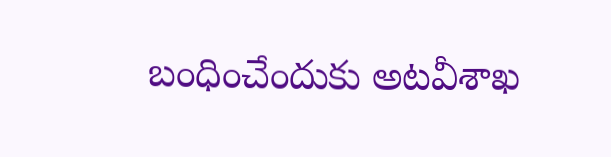బంధించేందుకు అటవీశాఖ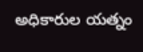అధికారుల యత్నం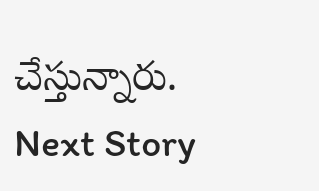చేస్తున్నారు.
Next Story